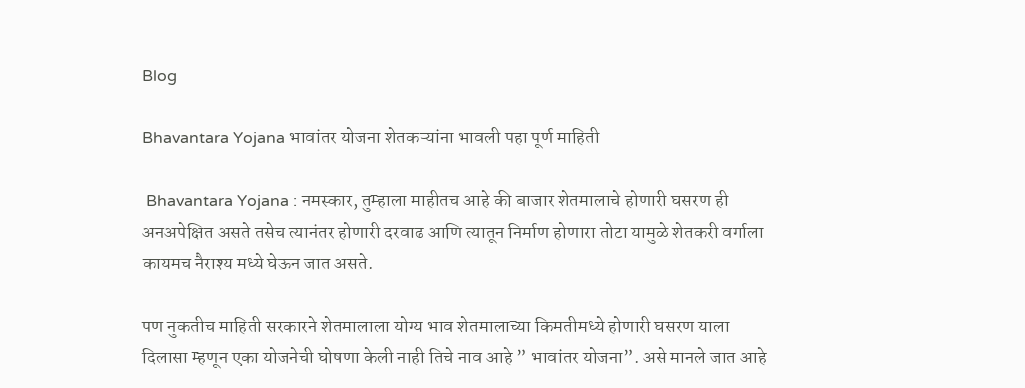Blog

Bhavantara Yojana भावांतर योजना शेतकऱ्यांना भावली पहा पूर्ण माहिती

 Bhavantara Yojana : नमस्कार, तुम्हाला माहीतच आहे की बाजार शेतमालाचे होणारी घसरण ही अनअपेक्षित असते तसेच त्यानंतर होणारी दरवाढ आणि त्यातून निर्माण होणारा तोटा यामुळे शेतकरी वर्गाला कायमच नैराश्य मध्ये घेऊन जात असते.

पण नुकतीच माहिती सरकारने शेतमालाला योग्य भाव शेतमालाच्या किमतीमध्ये होणारी घसरण याला दिलासा म्हणून एका योजनेची घोषणा केली नाही तिचे नाव आहे ” भावांतर योजना”. असे मानले जात आहे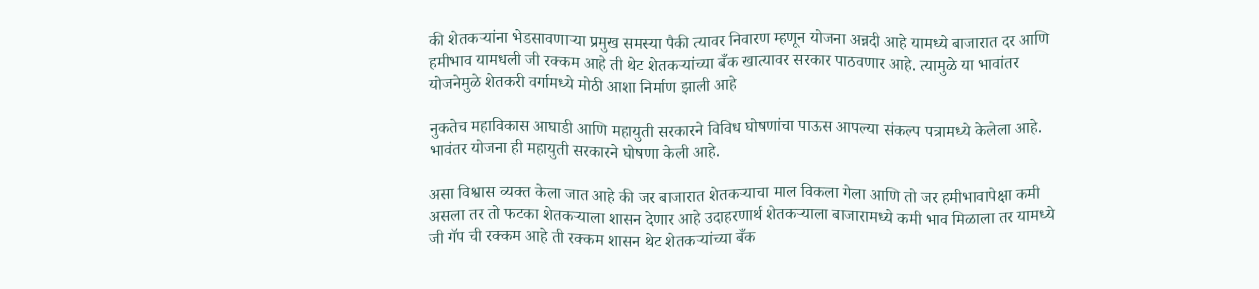की शेतकऱ्यांना भेडसावणाऱ्या प्रमुख समस्या पैकी त्यावर निवारण म्हणून योजना अन्नदी आहे यामध्ये बाजारात दर आणि हमीभाव यामधली जी रक्कम आहे ती थेट शेतकऱ्यांच्या बँक खात्यावर सरकार पाठवणार आहे. त्यामुळे या भावांतर योजनेमुळे शेतकरी वर्गामध्ये मोठी आशा निर्माण झाली आहे

नुकतेच महाविकास आघाडी आणि महायुती सरकारने विविध घोषणांचा पाऊस आपल्या संकल्प पत्रामध्ये केलेला आहे. भावंतर योजना ही महायुती सरकारने घोषणा केली आहे.

असा विश्वास व्यक्त केला जात आहे की जर बाजारात शेतकऱ्याचा माल विकला गेला आणि तो जर हमीभावापेक्षा कमी असला तर तो फटका शेतकऱ्याला शासन देणार आहे उदाहरणार्थ शेतकऱ्याला बाजारामध्ये कमी भाव मिळाला तर यामध्ये जी गॅप ची रक्कम आहे ती रक्कम शासन थेट शेतकऱ्यांच्या बँक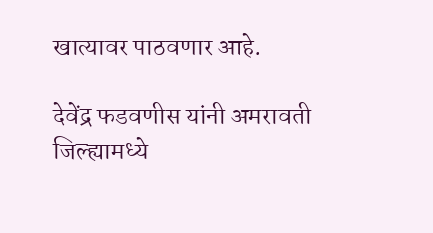खात्यावर पाठवणार आहे.

देवेंद्र फडवणीस यांनी अमरावती जिल्ह्यामध्ये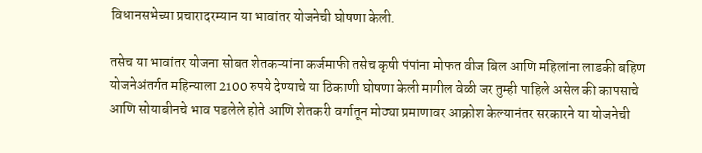विधानसभेच्या प्रचारादरम्यान या भावांतर योजनेची घोषणा केली.

तसेच या भावांतर योजना सोबत शेतकऱ्यांना कर्जमाफी तसेच कृषी पंपांना मोफत वीज बिल आणि महिलांना लाडकी बहिण योजनेअंतर्गत महिन्याला 2100 रुपये देण्याचे या ठिकाणी घोषणा केली मागील वेळी जर तुम्ही पाहिले असेल की कापसाचे आणि सोयाबीनचे भाव पडलेले होते आणि शेतकरी वर्गातून मोठ्या प्रमाणावर आक्रोश केल्यानंतर सरकारने या योजनेची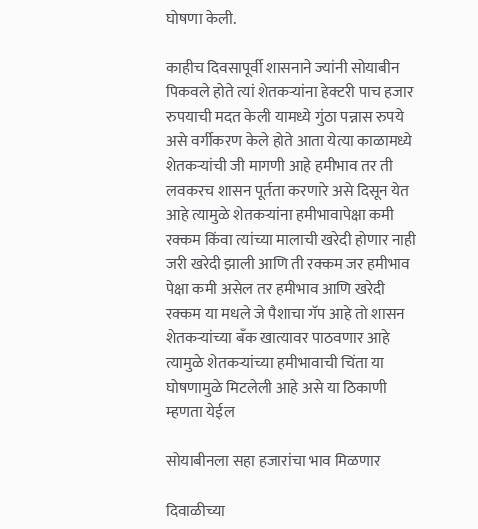घोषणा केली.

काहीच दिवसापूर्वी शासनाने ज्यांनी सोयाबीन पिकवले होते त्यां शेतकऱ्यांना हेक्टरी पाच हजार रुपयाची मदत केली यामध्ये गुंठा पन्नास रुपये असे वर्गीकरण केले होते आता येत्या काळामध्ये शेतकऱ्यांची जी मागणी आहे हमीभाव तर ती लवकरच शासन पूर्तता करणारे असे दिसून येत आहे त्यामुळे शेतकऱ्यांना हमीभावापेक्षा कमी रक्कम किंवा त्यांच्या मालाची खरेदी होणार नाही जरी खरेदी झाली आणि ती रक्कम जर हमीभाव पेक्षा कमी असेल तर हमीभाव आणि खरेदी रक्कम या मधले जे पैशाचा गॅप आहे तो शासन शेतकऱ्यांच्या बँक खात्यावर पाठवणार आहे त्यामुळे शेतकऱ्यांच्या हमीभावाची चिंता या घोषणामुळे मिटलेली आहे असे या ठिकाणी म्हणता येईल

सोयाबीनला सहा हजारांचा भाव मिळणार

दिवाळीच्या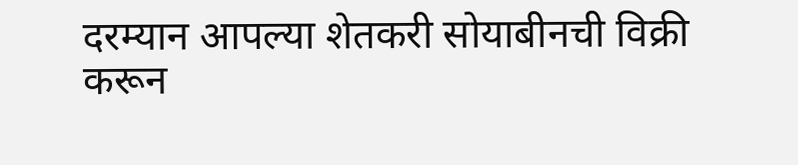दरम्यान आपल्या शेतकरी सोयाबीनची विक्री करून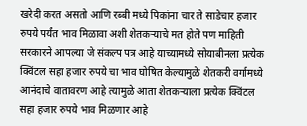खरेदी करत असतो आणि रब्बी मध्ये पिकांना चार ते साडेचार हजार रुपये पर्यंत भाव मिळावा अशी शेतकऱ्याचे मत होते पण माहिती सरकारने आपल्या जे संकल्प पत्र आहे याच्यामध्ये सोयाबीनला प्रत्येक क्विंटल सहा हजार रुपये चा भाव घोषित केल्यामुळे शेतकरी वर्गामध्ये आनंदाचे वातावरण आहे त्यामुळे आता शेतकऱ्याला प्रत्येक क्विंटल सहा हजार रुपये भाव मिळणार आहे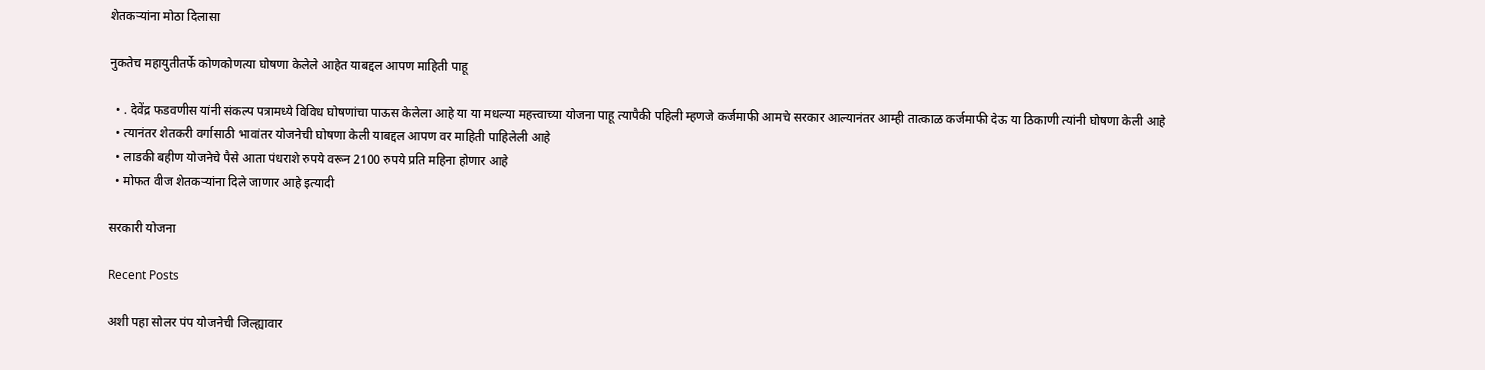शेतकऱ्यांना मोठा दिलासा

नुकतेच महायुतीतर्फे कोणकोणत्या घोषणा केलेले आहेत याबद्दल आपण माहिती पाहू

  • . देवेंद्र फडवणीस यांनी संकल्प पत्रामध्ये विविध घोषणांचा पाऊस केलेला आहे या या मधल्या महत्त्वाच्या योजना पाहू त्यापैकी पहिली म्हणजे कर्जमाफी आमचे सरकार आल्यानंतर आम्ही तात्काळ कर्जमाफी देऊ या ठिकाणी त्यांनी घोषणा केली आहे
  • त्यानंतर शेतकरी वर्गासाठी भावांतर योजनेची घोषणा केली याबद्दल आपण वर माहिती पाहिलेली आहे
  • लाडकी बहीण योजनेचे पैसे आता पंधराशे रुपये वरून 2100 रुपये प्रति महिना होणार आहे
  • मोफत वीज शेतकऱ्यांना दिले जाणार आहे इत्यादी

सरकारी योजना

Recent Posts

अशी पहा सोलर पंप योजनेची जिल्ह्यावार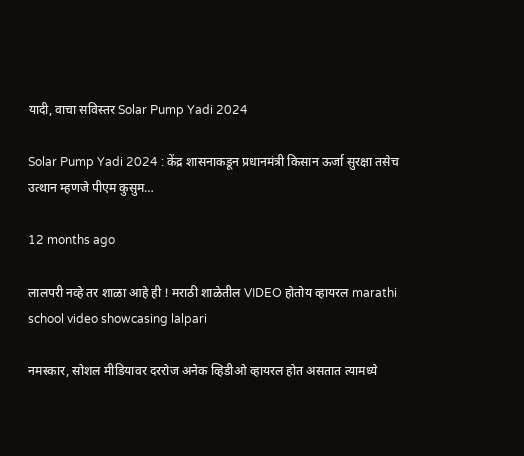यादी, वाचा सविस्तर Solar Pump Yadi 2024

Solar Pump Yadi 2024 : केंद्र शासनाकडून प्रधानमंत्री किसान ऊर्जा सुरक्षा तसेच उत्थान म्हणजे पीएम कुसुम…

12 months ago

लालपरी नव्हे तर शाळा आहे ही ! मराठी शाळेतील VIDEO होतोय व्हायरल marathi school video showcasing lalpari

नमस्कार, सोशल मीडियावर दररोज अनेक व्हिडीओ व्हायरल होत असतात त्यामध्ये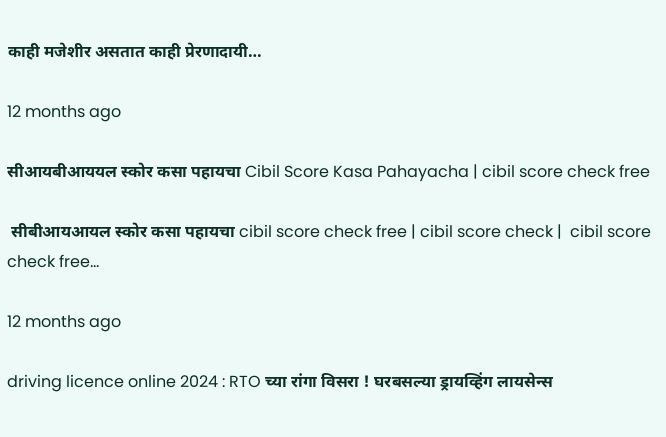काही मजेशीर असतात काही प्रेरणादायी…

12 months ago

सीआयबीआययल स्कोर कसा पहायचा Cibil Score Kasa Pahayacha | cibil score check free

 सीबीआयआयल स्कोर कसा पहायचा cibil score check free | cibil score check |  cibil score check free…

12 months ago

driving licence online 2024 : RTO च्या रांगा विसरा ! घरबसल्या ड्रायव्हिंग लायसेन्स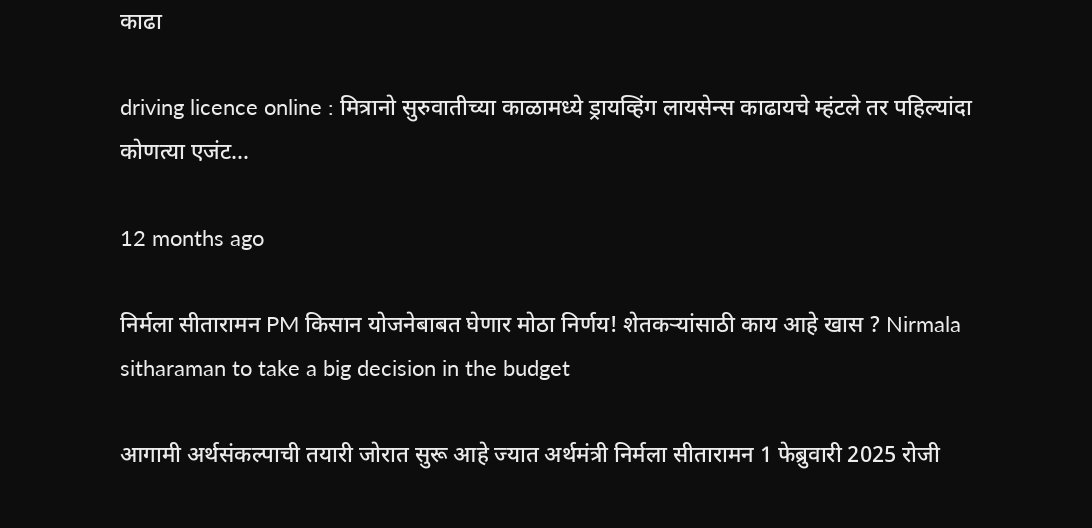काढा

driving licence online : मित्रानो सुरुवातीच्या काळामध्ये ड्रायव्हिंग लायसेन्स काढायचे म्हंटले तर पहिल्यांदा कोणत्या एजंट…

12 months ago

निर्मला सीतारामन PM किसान योजनेबाबत घेणार मोठा निर्णय! शेतकऱ्यांसाठी काय आहे खास ? Nirmala sitharaman to take a big decision in the budget

आगामी अर्थसंकल्पाची तयारी जोरात सुरू आहे ज्यात अर्थमंत्री निर्मला सीतारामन 1 फेब्रुवारी 2025 रोजी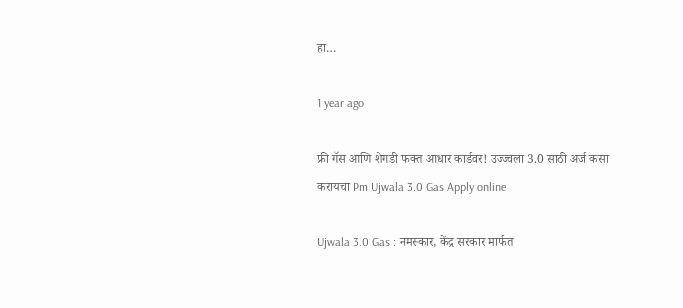हा…

1 year ago

फ्री गॅस आणि शेगडी फक्त आधार कार्डवर! उज्ज्वला 3.0 साठी अर्ज कसा करायचा Pm Ujwala 3.0 Gas Apply online

Ujwala 3.0 Gas : नमस्कार, केंद्र सरकार मार्फत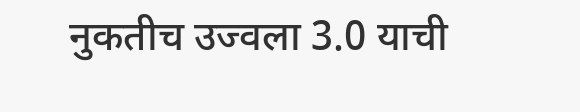नुकतीच उज्वला 3.0 याची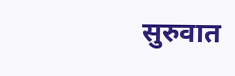सुरुवात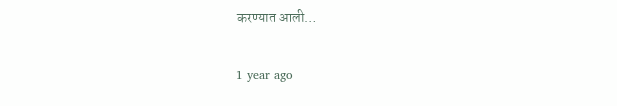करण्यात आली…

1 year ago